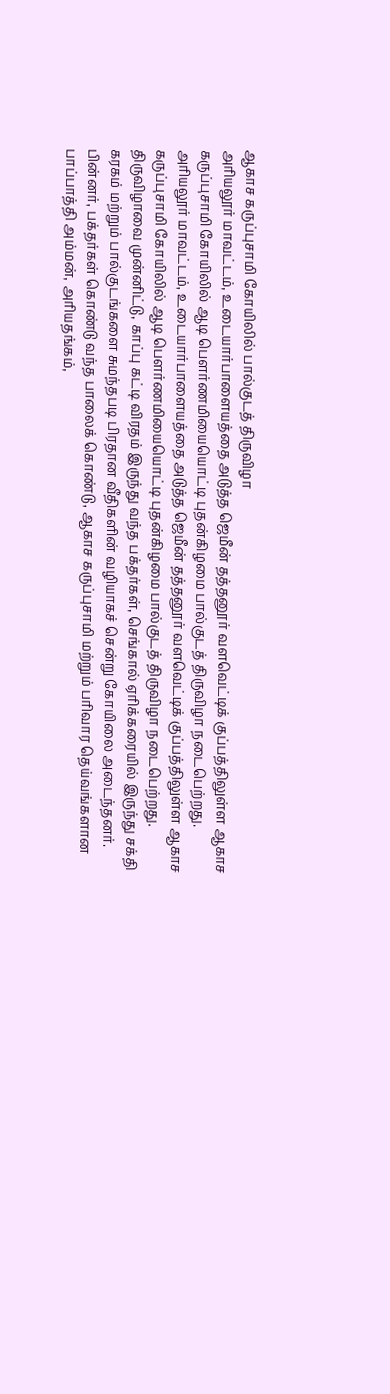ஆகாச கருப்புசாமி கோயிலில் பால்குடத் திருவிழா
அரியலூர் மாவட்டம், உடையார்பாளையத்தை அடுத்த ஜெமீன் தத்தனூர் வளவெட்டிக் குப்பத்திலுள்ள ஆகாச கருப்புசாமி கோயிலில் ஆடி பெளர்ணமியையொட்டி புதன்கிழமை பால்குடத் திருவிழா நடைபெற்றது.
அரியலூர் மாவட்டம், உடையார்பாளையத்தை அடுத்த ஜெமீன் தத்தனூர் வளவெட்டிக் குப்பத்திலுள்ள ஆகாச கருப்புசாமி கோயிலில் ஆடி பெளர்ணமியையொட்டி புதன்கிழமை பால்குடத் திருவிழா நடைபெற்றது.
திருவிழாவை முன்னிட்டு, காப்பு கட்டி விரதம் இருந்து வந்த பக்தர்கள், செங்கால் ஏரிக்கரையில் இருந்து சக்தி கரகம் மற்றும் பால்குடங்களை சுமந்தபடி பிரதான வீதிகளின் வழியாகச் சென்று கோயிலை அடைந்தனர்.
பின்னர், பக்தர்கள் கொண்டு வந்த பாலைக் கொண்டு, ஆகாச கருப்புசாமி மற்றும் பரிவார தெய்வங்களான பாப்பாத்தி அம்மன், அரியதங்கம்,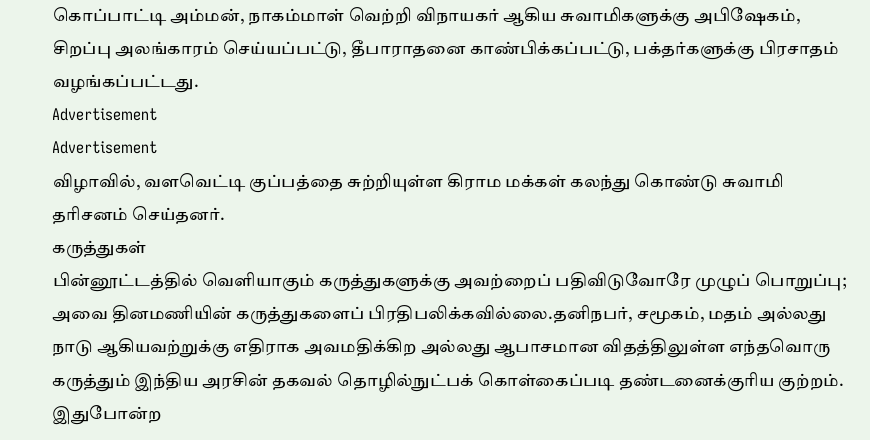கொப்பாட்டி அம்மன், நாகம்மாள் வெற்றி விநாயகர் ஆகிய சுவாமிகளுக்கு அபிஷேகம், சிறப்பு அலங்காரம் செய்யப்பட்டு, தீபாராதனை காண்பிக்கப்பட்டு, பக்தர்களுக்கு பிரசாதம் வழங்கப்பட்டது.
Advertisement
Advertisement
விழாவில், வளவெட்டி குப்பத்தை சுற்றியுள்ள கிராம மக்கள் கலந்து கொண்டு சுவாமி தரிசனம் செய்தனர்.
கருத்துகள்
பின்னூட்டத்தில் வெளியாகும் கருத்துகளுக்கு அவற்றைப் பதிவிடுவோரே முழுப் பொறுப்பு; அவை தினமணியின் கருத்துகளைப் பிரதிபலிக்கவில்லை.தனிநபர், சமூகம், மதம் அல்லது நாடு ஆகியவற்றுக்கு எதிராக அவமதிக்கிற அல்லது ஆபாசமான விதத்திலுள்ள எந்தவொரு கருத்தும் இந்திய அரசின் தகவல் தொழில்நுட்பக் கொள்கைப்படி தண்டனைக்குரிய குற்றம். இதுபோன்ற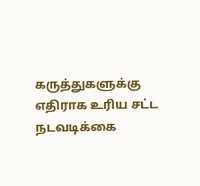கருத்துகளுக்கு எதிராக உரிய சட்ட நடவடிக்கை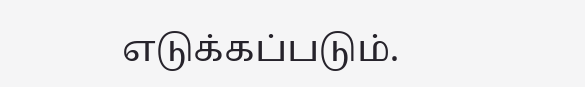எடுக்கப்படும்.